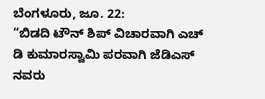ಬೆಂಗಳೂರು, ಜೂ. 22:
“ಬಿಡದಿ ಟೌನ್ ಶಿಪ್ ವಿಚಾರವಾಗಿ ಎಚ್ ಡಿ ಕುಮಾರಸ್ವಾಮಿ ಪರವಾಗಿ ಜೆಡಿಎಸ್ ನವರು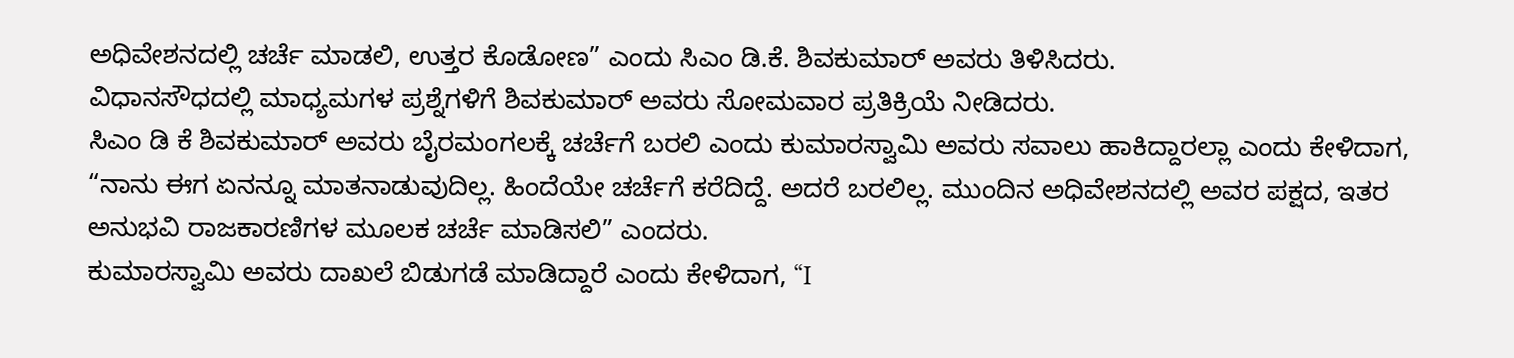ಅಧಿವೇಶನದಲ್ಲಿ ಚರ್ಚೆ ಮಾಡಲಿ, ಉತ್ತರ ಕೊಡೋಣ” ಎಂದು ಸಿಎಂ ಡಿ.ಕೆ. ಶಿವಕುಮಾರ್ ಅವರು ತಿಳಿಸಿದರು.
ವಿಧಾನಸೌಧದಲ್ಲಿ ಮಾಧ್ಯಮಗಳ ಪ್ರಶ್ನೆಗಳಿಗೆ ಶಿವಕುಮಾರ್ ಅವರು ಸೋಮವಾರ ಪ್ರತಿಕ್ರಿಯೆ ನೀಡಿದರು.
ಸಿಎಂ ಡಿ ಕೆ ಶಿವಕುಮಾರ್ ಅವರು ಬೈರಮಂಗಲಕ್ಕೆ ಚರ್ಚೆಗೆ ಬರಲಿ ಎಂದು ಕುಮಾರಸ್ವಾಮಿ ಅವರು ಸವಾಲು ಹಾಕಿದ್ದಾರಲ್ಲಾ ಎಂದು ಕೇಳಿದಾಗ, “ನಾನು ಈಗ ಏನನ್ನೂ ಮಾತನಾಡುವುದಿಲ್ಲ. ಹಿಂದೆಯೇ ಚರ್ಚೆಗೆ ಕರೆದಿದ್ದೆ. ಅದರೆ ಬರಲಿಲ್ಲ. ಮುಂದಿನ ಅಧಿವೇಶನದಲ್ಲಿ ಅವರ ಪಕ್ಷದ, ಇತರ ಅನುಭವಿ ರಾಜಕಾರಣಿಗಳ ಮೂಲಕ ಚರ್ಚೆ ಮಾಡಿಸಲಿ” ಎಂದರು.
ಕುಮಾರಸ್ವಾಮಿ ಅವರು ದಾಖಲೆ ಬಿಡುಗಡೆ ಮಾಡಿದ್ದಾರೆ ಎಂದು ಕೇಳಿದಾಗ, “I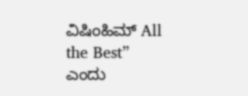ವಿಷಿಂಹಿಮ್ All the Best” ಎಂದು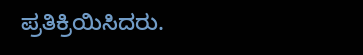ಪ್ರತಿಕ್ರಿಯಿಸಿದರು.